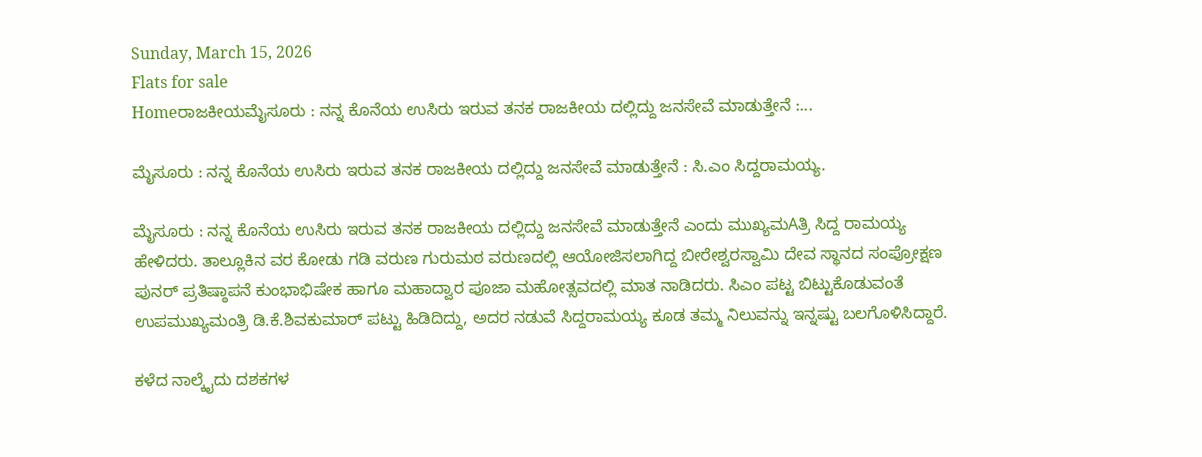Sunday, March 15, 2026
Flats for sale
Homeರಾಜಕೀಯಮೈಸೂರು : ನನ್ನ ಕೊನೆಯ ಉಸಿರು ಇರುವ ತನಕ ರಾಜಕೀಯ ದಲ್ಲಿದ್ದು ಜನಸೇವೆ ಮಾಡುತ್ತೇನೆ :...

ಮೈಸೂರು : ನನ್ನ ಕೊನೆಯ ಉಸಿರು ಇರುವ ತನಕ ರಾಜಕೀಯ ದಲ್ಲಿದ್ದು ಜನಸೇವೆ ಮಾಡುತ್ತೇನೆ : ಸಿ.ಎಂ ಸಿದ್ದರಾಮಯ್ಯ.

ಮೈಸೂರು : ನನ್ನ ಕೊನೆಯ ಉಸಿರು ಇರುವ ತನಕ ರಾಜಕೀಯ ದಲ್ಲಿದ್ದು ಜನಸೇವೆ ಮಾಡುತ್ತೇನೆ ಎಂದು ಮುಖ್ಯಮAತ್ರಿ ಸಿದ್ದ ರಾಮಯ್ಯ ಹೇಳಿದರು. ತಾಲ್ಲೂಕಿನ ವರ ಕೋಡು ಗಡಿ ವರುಣ ಗುರುಮಠ ವರುಣದಲ್ಲಿ ಆಯೋಜಿಸಲಾಗಿದ್ದ ಬೀರೇಶ್ವರಸ್ವಾಮಿ ದೇವ ಸ್ಥಾನದ ಸಂಪ್ರೋಕ್ಷಣ ಪುನರ್ ಪ್ರತಿಷ್ಠಾಪನೆ ಕುಂಭಾಭಿಷೇಕ ಹಾಗೂ ಮಹಾದ್ವಾರ ಪೂಜಾ ಮಹೋತ್ಸವದಲ್ಲಿ ಮಾತ ನಾಡಿದರು. ಸಿಎಂ ಪಟ್ಟ ಬಿಟ್ಟುಕೊಡುವಂತೆ ಉಪಮುಖ್ಯಮಂತ್ರಿ ಡಿ.ಕೆ.ಶಿವಕುಮಾರ್ ಪಟ್ಟು ಹಿಡಿದಿದ್ದು, ಅದರ ನಡುವೆ ಸಿದ್ದರಾಮಯ್ಯ ಕೂಡ ತಮ್ಮ ನಿಲುವನ್ನು ಇನ್ನಷ್ಟು ಬಲಗೊಳಿಸಿದ್ದಾರೆ.

ಕಳೆದ ನಾಲ್ಕೈದು ದಶಕಗಳ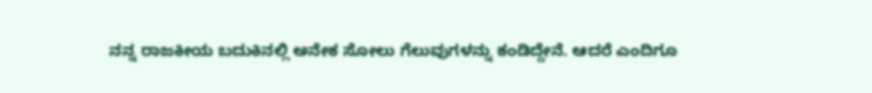ನನ್ನ ರಾಜಕೀಯ ಬದುಕಿನಲ್ಲಿ ಅನೇಕ ಸೋಲು ಗೆಲುವುಗಳನ್ನು ಕಂಡಿದ್ದೇನೆ. ಆದರೆ ಎಂದಿಗೂ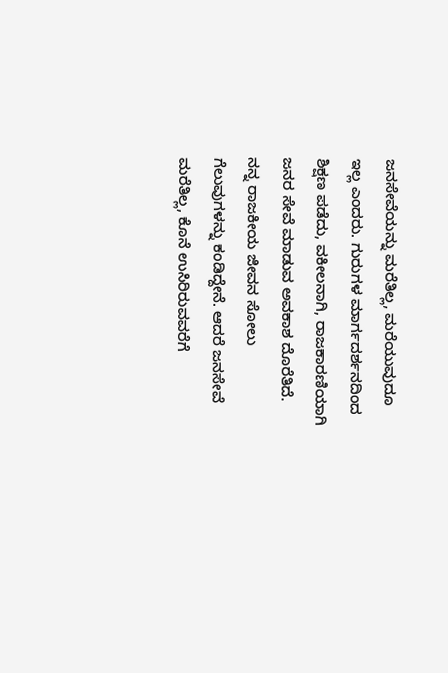ಜನಸೇವೆಯನ್ನು ಮರೆತಿಲ್ಲ, ಮರೆಯುವುದೂ ಇಲ್ಲ ಎಂದರು. ಗುರುಗಳ ಮಾರ್ಗದರ್ಶನದಿಂದ ಶಿಕ್ಷಣ ಪಡೆದು, ವಕೀಲನಾಗಿ, ರಾಜಕಾರಣಿಯಾಗಿ ಜನರ ಸೇವೆ ಮಾಡುವ ಅವಕಾಶ ದೊರೆತಿದೆ. ನನ್ನ ರಾಜಕೀಯ ಜೀವನ ಸೋಲು ಗೆಲುವುಗಳನ್ನು ಕಂಡಿದ್ದೇನೆ. ಆದರೆ ಜನಸೇವೆ ಮರೆತಿಲ್ಲ, ಕೊನೆ ಉಸಿರಿರುವವರೆಗೆ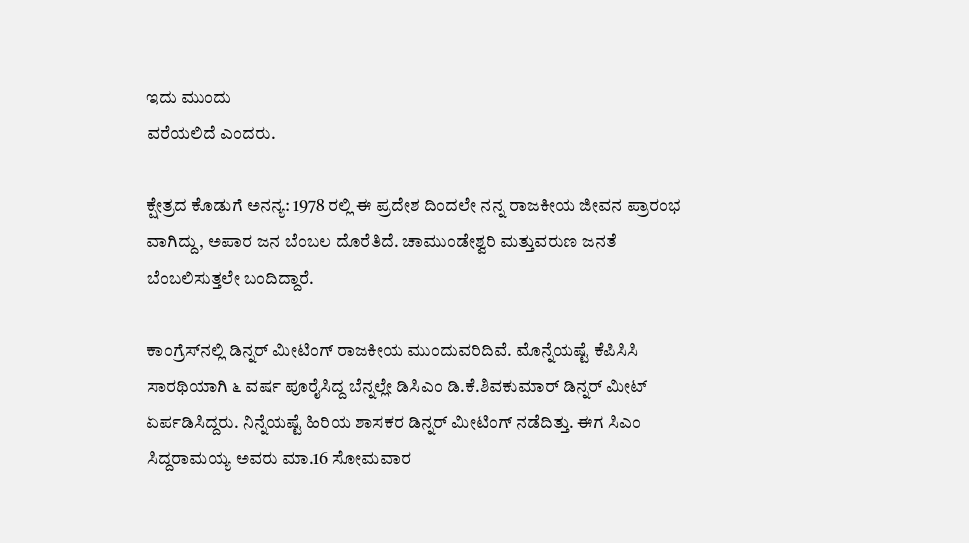ಇದು ಮುಂದು
ವರೆಯಲಿದೆ ಎಂದರು.

ಕ್ಷೇತ್ರದ ಕೊಡುಗೆ ಅನನ್ಯ: 1978 ರಲ್ಲಿ ಈ ಪ್ರದೇಶ ದಿಂದಲೇ ನನ್ನ ರಾಜಕೀಯ ಜೀವನ ಪ್ರಾರಂಭ ವಾಗಿದ್ದು, ಅಪಾರ ಜನ ಬೆಂಬಲ ದೊರೆತಿದೆ. ಚಾಮುಂಡೇಶ್ವರಿ ಮತ್ತುವರುಣ ಜನತೆ ಬೆಂಬಲಿಸುತ್ತಲೇ ಬಂದಿದ್ದಾರೆ.

ಕಾಂಗ್ರೆಸ್‌ನಲ್ಲಿ ಡಿನ್ನರ್ ಮೀಟಿಂಗ್ ರಾಜಕೀಯ ಮುಂದುವರಿದಿವೆ. ಮೊನ್ನೆಯಷ್ಟೆ ಕೆಪಿಸಿಸಿ ಸಾರಥಿಯಾಗಿ ೬ ವರ್ಷ ಪೂರೈಸಿದ್ದ ಬೆನ್ನಲ್ಲೇ ಡಿಸಿಎಂ ಡಿ.ಕೆ.ಶಿವಕುಮಾರ್ ಡಿನ್ನರ್ ಮೀಟ್ ಏರ್ಪಡಿಸಿದ್ದರು. ನಿನ್ನೆಯಷ್ಟೆ ಹಿರಿಯ ಶಾಸಕರ ಡಿನ್ನರ್ ಮೀಟಿಂಗ್ ನಡೆದಿತ್ತು. ಈಗ ಸಿಎಂ ಸಿದ್ದರಾಮಯ್ಯ ಅವರು ಮಾ.16 ಸೋಮವಾರ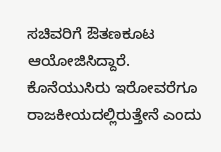ಸಚಿವರಿಗೆ ಔತಣಕೂಟ ಆಯೋಜಿಸಿದ್ದಾರೆ. ಕೊನೆಯುಸಿರು ಇರೋವರೆಗೂ ರಾಜಕೀಯದಲ್ಲಿರುತ್ತೇನೆ ಎಂದು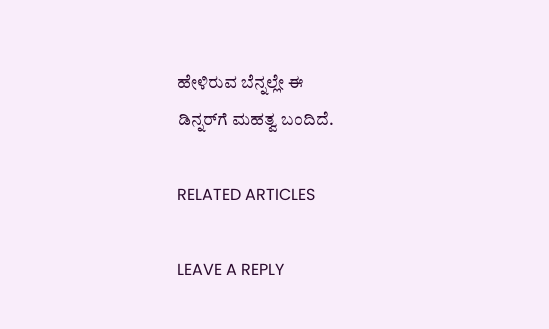ಹೇಳಿರುವ ಬೆನ್ನಲ್ಲೇ ಈ
ಡಿನ್ನರ್‌ಗೆ ಮಹತ್ವ ಬಂದಿದೆ.

RELATED ARTICLES

LEAVE A REPLY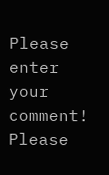Please enter your comment!
Please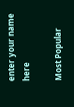enter your name here

Most Popular